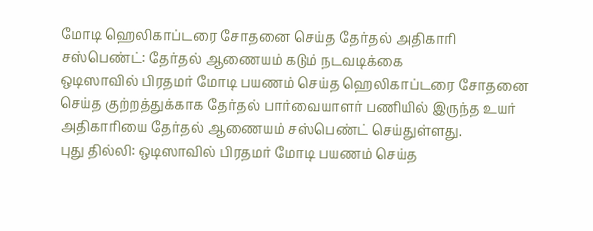மோடி ஹெலிகாப்டரை சோதனை செய்த தேர்தல் அதிகாரி சஸ்பெண்ட்: தேர்தல் ஆணையம் கடும் நடவடிக்கை
ஒடிஸாவில் பிரதமர் மோடி பயணம் செய்த ஹெலிகாப்டரை சோதனை செய்த குற்றத்துக்காக தேர்தல் பார்வையாளர் பணியில் இருந்த உயர் அதிகாரியை தேர்தல் ஆணையம் சஸ்பெண்ட் செய்துள்ளது.
புது தில்லி: ஒடிஸாவில் பிரதமர் மோடி பயணம் செய்த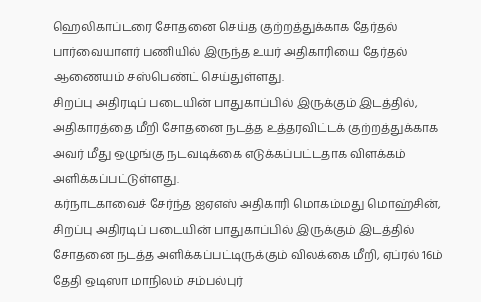ஹெலிகாப்டரை சோதனை செய்த குற்றத்துக்காக தேர்தல் பார்வையாளர் பணியில் இருந்த உயர் அதிகாரியை தேர்தல் ஆணையம் சஸ்பெண்ட் செய்துள்ளது.
சிறப்பு அதிரடிப் படையின் பாதுகாப்பில் இருக்கும் இடத்தில், அதிகாரத்தை மீறி சோதனை நடத்த உத்தரவிட்டக் குற்றத்துக்காக அவர் மீது ஒழுங்கு நடவடிக்கை எடுக்கப்பட்டதாக விளக்கம் அளிக்கப்பட்டுள்ளது.
கர்நாடகாவைச் சேர்ந்த ஐஏஎஸ் அதிகாரி மொகம்மது மொஹ்சின், சிறப்பு அதிரடிப் படையின் பாதுகாப்பில் இருக்கும் இடத்தில் சோதனை நடத்த அளிக்கப்பட்டிருக்கும் விலக்கை மீறி, ஏப்ரல் 16ம் தேதி ஒடிஸா மாநிலம் சம்பல்புர்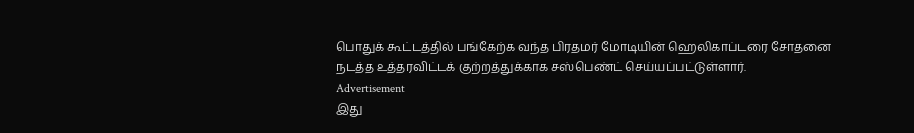பொதுக் கூட்டத்தில் பங்கேற்க வந்த பிரதமர் மோடியின் ஹெலிகாப்டரை சோதனை நடத்த உத்தரவிட்டக் குற்றத்துக்காக சஸ்பெண்ட் செய்யப்பட்டுள்ளார்.
Advertisement
இது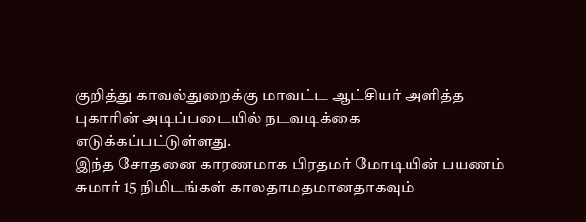குறித்து காவல்துறைக்கு மாவட்ட ஆட்சியர் அளித்த புகாரின் அடிப்படையில் நடவடிக்கை எடுக்கப்பட்டுள்ளது.
இந்த சோதனை காரணமாக பிரதமர் மோடியின் பயணம் சுமார் 15 நிமிடங்கள் காலதாமதமானதாகவும்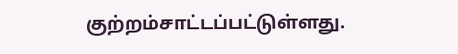குற்றம்சாட்டப்பட்டுள்ளது.